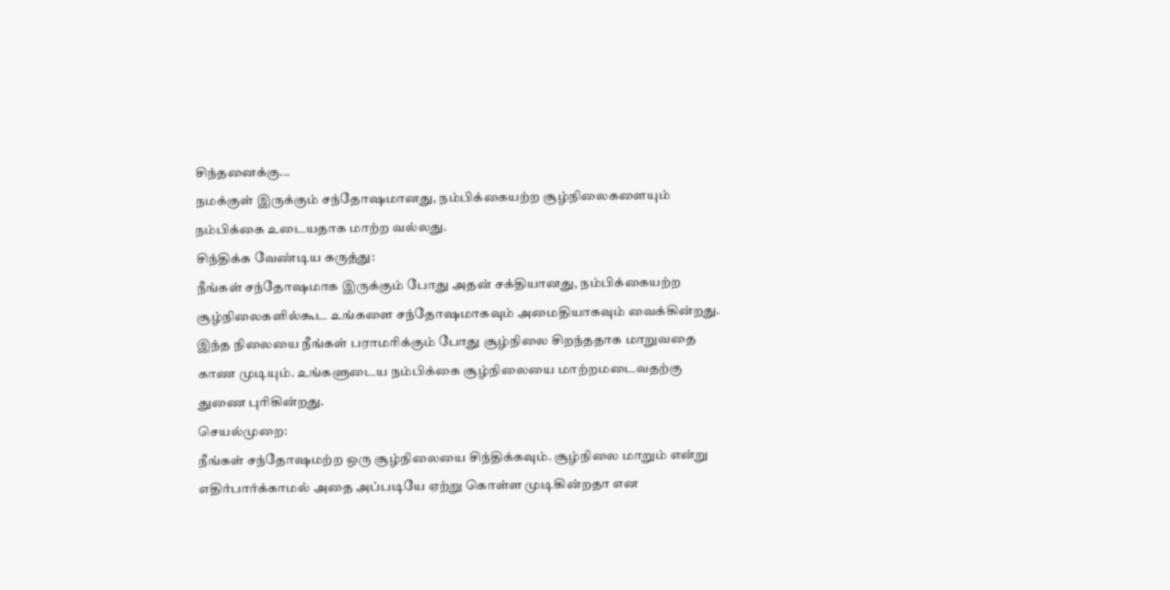சிந்தனைக்கு...
நமக்குள் இருக்கும் சந்தோஷமானது, நம்பிக்கையற்ற சூழ்நிலைகளையும் நம்பிக்கை உடையதாக மாற்ற வல்லது.
சிந்திக்க வேண்டிய கருத்து:
நீங்கள் சந்தோஷமாக இருக்கும் போது அதன் சக்தியானது, நம்பிக்கையற்ற சூழ்நிலைகளில்கூட உங்களை சந்தோஷமாகவும் அமைதியாகவும் வைக்கின்றது. இந்த நிலையை நீங்கள் பராமரிக்கும் போது சூழ்நிலை சிறந்ததாக மாறுவதை காண முடியும். உங்களுடைய நம்பிக்கை சூழ்நிலையை மாற்றமடைவதற்கு துணை புரிகின்றது.
செயல்முறை:
நீங்கள் சந்தோஷமற்ற ஒரு சூழ்நிலையை சிந்திக்கவும். சூழ்நிலை மாறும் என்று எதிர்பார்க்காமல் அதை அப்படியே ஏற்று கொள்ள முடிகின்றதா என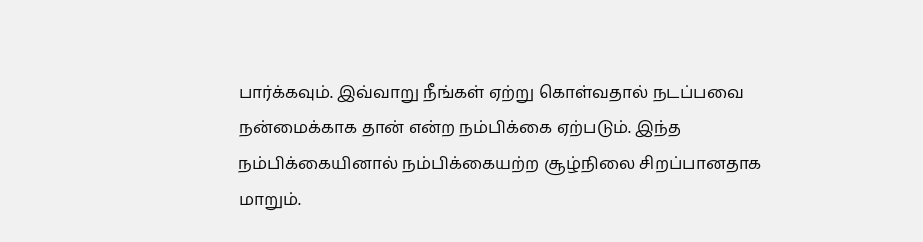பார்க்கவும். இவ்வாறு நீங்கள் ஏற்று கொள்வதால் நடப்பவை நன்மைக்காக தான் என்ற நம்பிக்கை ஏற்படும். இந்த நம்பிக்கையினால் நம்பிக்கையற்ற சூழ்நிலை சிறப்பானதாக மாறும்.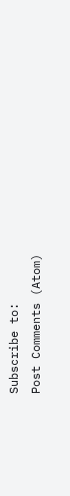Subscribe to:
Post Comments (Atom)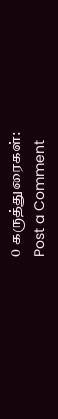0 கருத்துரைகள்:
Post a Comment